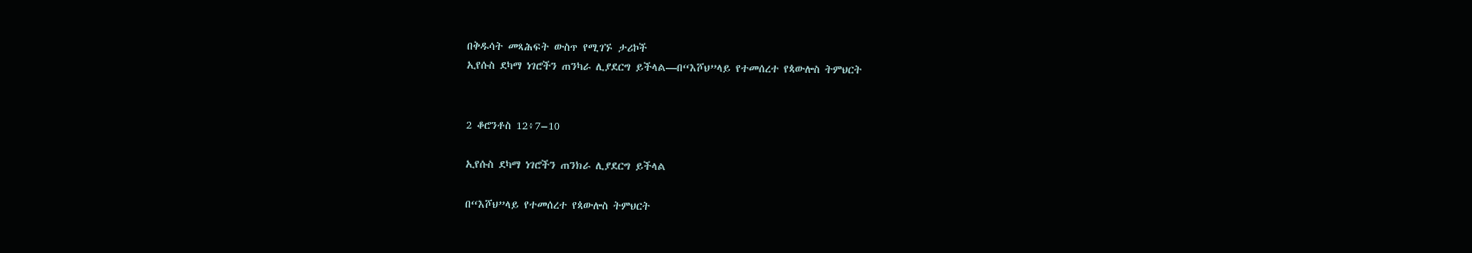በቅዱሳት መጻሕፍት ውስጥ የሚገኙ ታሪኮች
ኢየሱስ ደካማ ነገሮችን ጠንካራ ሊያደርግ ይችላል—በ“እሾህ”ላይ የተመሰረተ የጳውሎስ ትምህርት


2 ቆሮንቶስ 12፥7–10

ኢየሱስ ደካማ ነገሮችን ጠንክራ ሊያደርግ ይችላል

በ“እሾህ”ላይ የተመሰረተ የጳውሎስ ትምህርት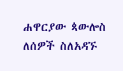ሐዋርያው ጳውሎስ ለሰዎች ስለአዳኙ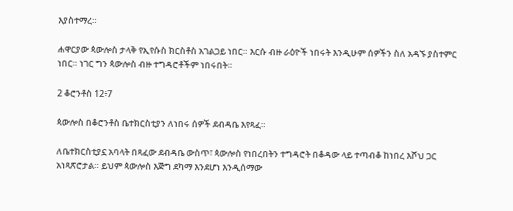እያስተማረ።

ሐዋርያው ጳውሎስ ታላቅ የኢየሱስ ክርስቶስ አገልጋይ ነበር። እርሱ ብዙ ራዕዮች ነበሩት እንዲሁም ሰዎችን ስለ አዳኙ ያስተምር ነበር። ነገር ግን ጳውሎስ ብዙ ተግዳሮቶችም ነበሩበት።

2 ቆሮንቶስ 12፥7

ጳውሎስ በቆሮንቶስ ቤተክርስቲያን ለነበሩ ሰዎች ደብዳቤ እየጻፈ።

ለቤተክርስቲያኗ አባላት በጻፈው ደብዳቤ ውስጥ፣ ጳውሎስ የነበረበትን ተግዳሮት በቆዳው ላይ ተጣብቆ ከነበረ እሾህ ጋር አነጻጽሮታል። ይህም ጳውሎስ እጅግ ደካማ እንደሆነ እንዲሰማው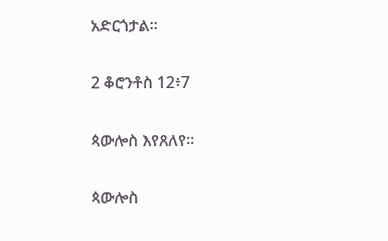አድርጎታል።

2 ቆሮንቶስ 12፥7

ጳውሎስ እየጸለየ።

ጳውሎስ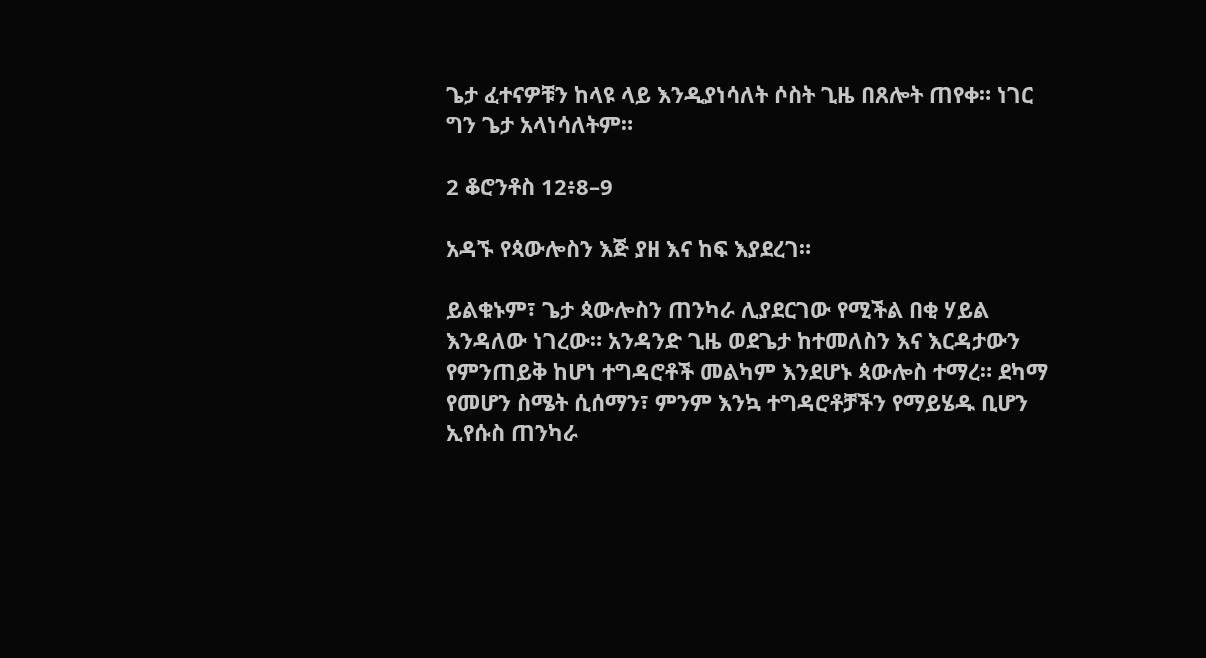ጌታ ፈተናዎቹን ከላዩ ላይ እንዲያነሳለት ሶስት ጊዜ በጸሎት ጠየቀ። ነገር ግን ጌታ አላነሳለትም።

2 ቆሮንቶስ 12፥8–9

አዳኙ የጳውሎስን እጅ ያዘ እና ከፍ እያደረገ።

ይልቁኑም፣ ጌታ ጳውሎስን ጠንካራ ሊያደርገው የሚችል በቂ ሃይል እንዳለው ነገረው። አንዳንድ ጊዜ ወደጌታ ከተመለስን እና እርዳታውን የምንጠይቅ ከሆነ ተግዳሮቶች መልካም እንደሆኑ ጳውሎስ ተማረ። ደካማ የመሆን ስሜት ሲሰማን፣ ምንም እንኳ ተግዳሮቶቻችን የማይሄዱ ቢሆን ኢየሱስ ጠንካራ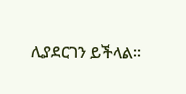ሊያደርገን ይችላል።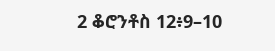2 ቆሮንቶስ 12፥9–10